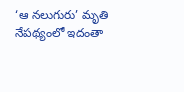‘ఆ నలుగురు’ మృతి నేపథ్యంలో ఇదంతా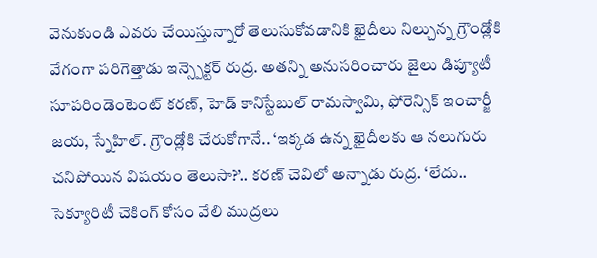వెనుకుండి ఎవరు చేయిస్తున్నారో తెలుసుకోవడానికి ఖైదీలు నిల్చున్న గ్రౌండ్లోకి వేగంగా పరిగెత్తాడు ఇన్స్పెక్టర్ రుద్ర. అతన్ని అనుసరించారు జైలు డిప్యూటీ సూపరిండెంటెంట్ కరణ్, హెడ్ కానిస్టేబుల్ రామస్వామి, ఫోరెన్సిక్ ఇంచార్జీ జయ, స్నేహిల్. గ్రౌండ్లోకి చేరుకోగానే.. ‘ఇక్కడ ఉన్న ఖైదీలకు ఆ నలుగురు చనిపోయిన విషయం తెలుసా?’.. కరణ్ చెవిలో అన్నాడు రుద్ర. ‘లేదు.. సెక్యూరిటీ చెకింగ్ కోసం వేలి ముద్రలు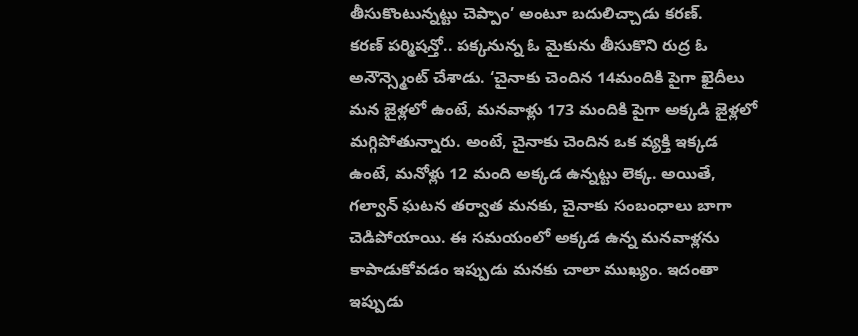తీసుకొంటున్నట్టు చెప్పాం’ అంటూ బదులిచ్చాడు కరణ్.
కరణ్ పర్మిషన్తో.. పక్కనున్న ఓ మైకును తీసుకొని రుద్ర ఓ అనౌన్స్మెంట్ చేశాడు. ‘చైనాకు చెందిన 14మందికి పైగా ఖైదీలు మన జైళ్లలో ఉంటే, మనవాళ్లు 173 మందికి పైగా అక్కడి జైళ్లలో మగ్గిపోతున్నారు. అంటే, చైనాకు చెందిన ఒక వ్యక్తి ఇక్కడ ఉంటే, మనోళ్లు 12 మంది అక్కడ ఉన్నట్టు లెక్క. అయితే, గల్వాన్ ఘటన తర్వాత మనకు, చైనాకు సంబంధాలు బాగా చెడిపోయాయి. ఈ సమయంలో అక్కడ ఉన్న మనవాళ్లను కాపాడుకోవడం ఇప్పుడు మనకు చాలా ముఖ్యం. ఇదంతా ఇప్పుడు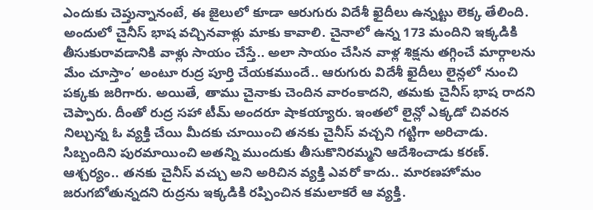ఎందుకు చెప్తున్నానంటే, ఈ జైలులో కూడా ఆరుగురు విదేశీ ఖైదీలు ఉన్నట్టు లెక్క తేలింది. అందులో చైనీస్ భాష వచ్చినవాళ్లు మాకు కావాలి. చైనాలో ఉన్న 173 మందిని ఇక్కడికి తీసుకురావడానికి వాళ్లు సాయం చేస్తే.. అలా సాయం చేసిన వాళ్ల శిక్షను తగ్గించే మార్గాలను మేం చూస్తాం’ అంటూ రుద్ర పూర్తి చేయకముందే.. ఆరుగురు విదేశీ ఖైదీలు లైన్లలో నుంచి పక్కకు జరిగారు. అయితే, తాము చైనాకు చెందిన వారంకాదని, తమకు చైనీస్ భాష రాదని చెప్పారు. దీంతో రుద్ర సహా టీమ్ అందరూ షాకయ్యారు. ఇంతలో లైన్లో ఎక్కడో చివరన నిల్చున్న ఓ వ్యక్తి చేయి మీదకు చూయించి తనకు చైనీస్ వచ్చని గట్టిగా అరిచాడు. సిబ్బందిని పురమాయించి అతన్ని ముందుకు తీసుకొనిరమ్మని ఆదేశించాడు కరణ్.
ఆశ్చర్యం.. తనకు చైనీస్ వచ్చు అని అరిచిన వ్యక్తి ఎవరో కాదు.. మారణహోమం జరుగబోతున్నదని రుద్రను ఇక్కడికి రప్పించిన కమలాకరే ఆ వ్యక్తి.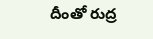దీంతో రుద్ర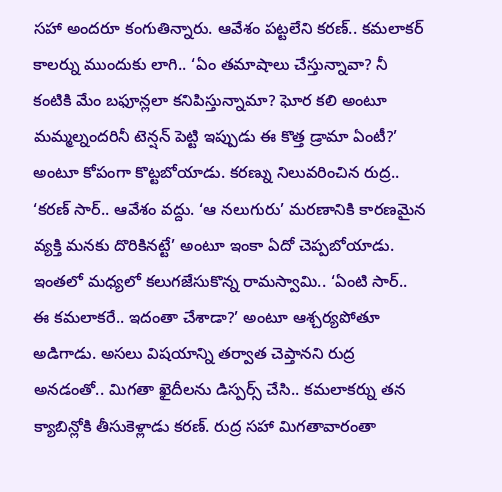సహా అందరూ కంగుతిన్నారు. ఆవేశం పట్టలేని కరణ్.. కమలాకర్ కాలర్ను ముందుకు లాగి.. ‘ఏం తమాషాలు చేస్తున్నావా? నీ కంటికి మేం బఫూన్లలా కనిపిస్తున్నామా? ఘోర కలి అంటూ మమ్మల్నందరినీ టెన్షన్ పెట్టి ఇప్పుడు ఈ కొత్త డ్రామా ఏంటీ?’ అంటూ కోపంగా కొట్టబోయాడు. కరణ్ను నిలువరించిన రుద్ర.. ‘కరణ్ సార్.. ఆవేశం వద్దు. ‘ఆ నలుగురు’ మరణానికి కారణమైన వ్యక్తి మనకు దొరికినట్టే’ అంటూ ఇంకా ఏదో చెప్పబోయాడు. ఇంతలో మధ్యలో కలుగజేసుకొన్న రామస్వామి.. ‘ఏంటి సార్.. ఈ కమలాకరే.. ఇదంతా చేశాడా?’ అంటూ ఆశ్చర్యపోతూ అడిగాడు. అసలు విషయాన్ని తర్వాత చెప్తానని రుద్ర అనడంతో.. మిగతా ఖైదీలను డిస్పర్స్ చేసి.. కమలాకర్ను తన క్యాబిన్లోకి తీసుకెళ్లాడు కరణ్. రుద్ర సహా మిగతావారంతా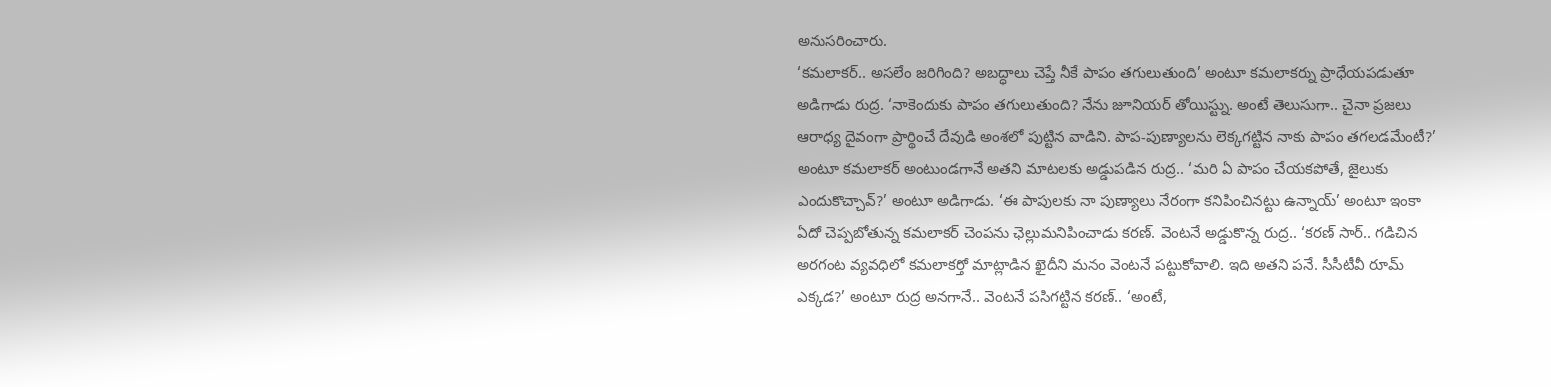అనుసరించారు.
‘కమలాకర్.. అసలేం జరిగింది? అబద్ధాలు చెప్తే నీకే పాపం తగులుతుంది’ అంటూ కమలాకర్ను ప్రాధేయపడుతూ అడిగాడు రుద్ర. ‘నాకెందుకు పాపం తగులుతుంది? నేను జూనియర్ తోయిస్ట్ను. అంటే తెలుసుగా.. చైనా ప్రజలు ఆరాధ్య దైవంగా ప్రార్థించే దేవుడి అంశలో పుట్టిన వాడిని. పాప-పుణ్యాలను లెక్కగట్టిన నాకు పాపం తగలడమేంటీ?’ అంటూ కమలాకర్ అంటుండగానే అతని మాటలకు అడ్డుపడిన రుద్ర.. ‘మరి ఏ పాపం చేయకపోతే, జైలుకు ఎందుకొచ్చావ్?’ అంటూ అడిగాడు. ‘ఈ పాపులకు నా పుణ్యాలు నేరంగా కనిపించినట్టు ఉన్నాయ్’ అంటూ ఇంకా ఏదో చెప్పబోతున్న కమలాకర్ చెంపను ఛెల్లుమనిపించాడు కరణ్. వెంటనే అడ్డుకొన్న రుద్ర.. ‘కరణ్ సార్.. గడిచిన అరగంట వ్యవధిలో కమలాకర్తో మాట్లాడిన ఖైదీని మనం వెంటనే పట్టుకోవాలి. ఇది అతని పనే. సీసీటీవీ రూమ్ ఎక్కడ?’ అంటూ రుద్ర అనగానే.. వెంటనే పసిగట్టిన కరణ్.. ‘అంటే,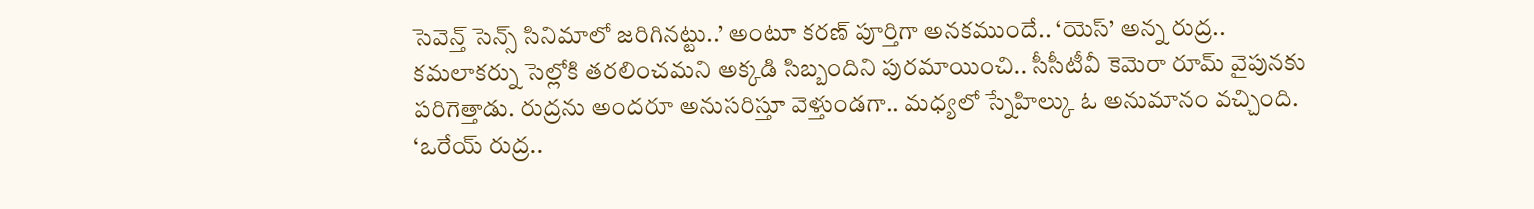సెవెన్త్ సెన్స్ సినిమాలో జరిగినట్టు..’ అంటూ కరణ్ పూర్తిగా అనకముందే.. ‘యెస్’ అన్న రుద్ర.. కమలాకర్ను సెల్లోకి తరలించమని అక్కడి సిబ్బందిని పురమాయించి.. సీసీటీవీ కెమెరా రూమ్ వైపునకు పరిగెత్తాడు. రుద్రను అందరూ అనుసరిస్తూ వెళ్తుండగా.. మధ్యలో స్నేహిల్కు ఓ అనుమానం వచ్చింది. ‘ఒరేయ్ రుద్ర..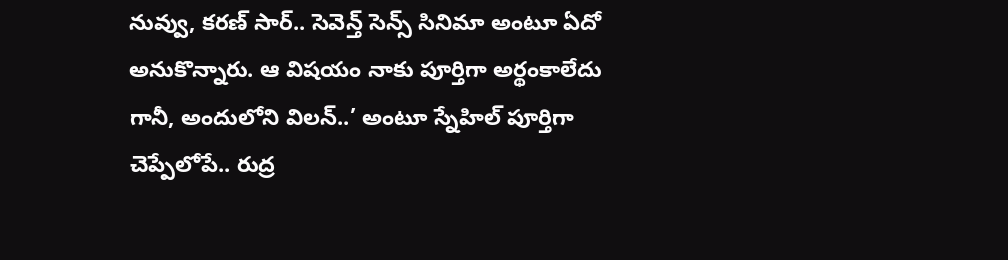నువ్వు, కరణ్ సార్.. సెవెన్త్ సెన్స్ సినిమా అంటూ ఏదో అనుకొన్నారు. ఆ విషయం నాకు పూర్తిగా అర్థంకాలేదు గానీ, అందులోని విలన్..’ అంటూ స్నేహిల్ పూర్తిగా చెప్పేలోపే.. రుద్ర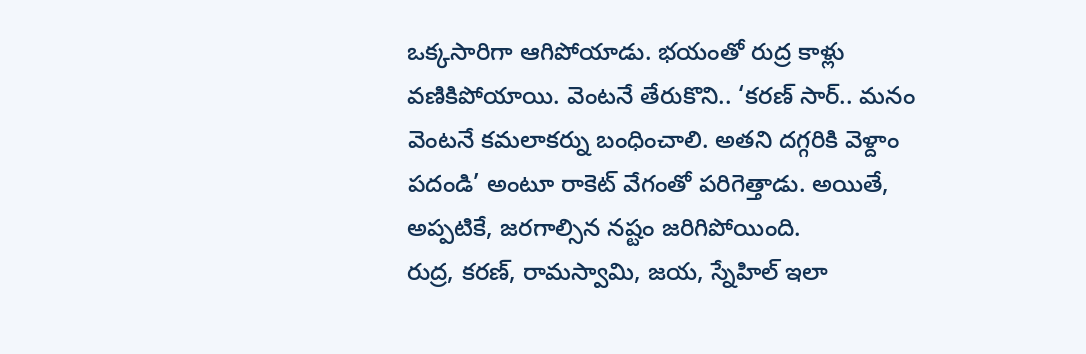ఒక్కసారిగా ఆగిపోయాడు. భయంతో రుద్ర కాళ్లు వణికిపోయాయి. వెంటనే తేరుకొని.. ‘కరణ్ సార్.. మనం వెంటనే కమలాకర్ను బంధించాలి. అతని దగ్గరికి వెళ్దాం పదండి’ అంటూ రాకెట్ వేగంతో పరిగెత్తాడు. అయితే, అప్పటికే, జరగాల్సిన నష్టం జరిగిపోయింది.
రుద్ర, కరణ్, రామస్వామి, జయ, స్నేహిల్ ఇలా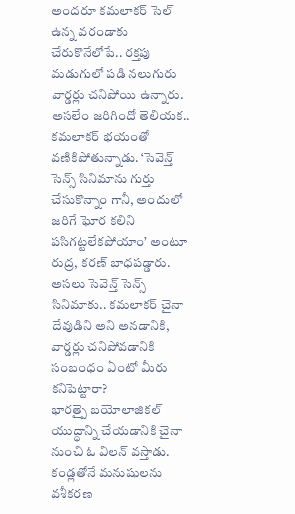అందరూ కమలాకర్ సెల్ ఉన్న వరండాకు చేరుకొనేలోపే.. రక్తపు మడుగులో పడి నలుగురు వార్డర్లు చనిపోయి ఉన్నారు. అసలేం జరిగిందో తెలియక.. కమలాకర్ భయంతో వణికిపోతున్నాడు. ‘సెవెన్త్ సెన్స్ సినిమాను గుర్తు చేసుకొన్నాం గానీ, అందులో జరిగే ఘోర కలిని పసిగట్టలేకపోయాం’ అంటూ రుద్ర, కరణ్ బాధపడ్డారు. అసలు సెవెన్త్ సెన్స్ సినిమాకు.. కమలాకర్ చైనా దేవుడిని అని అనడానికి, వార్డర్లు చనిపోవడానికి సంబంధం ఏంటో మీరు కనిపెట్టారా?
భారత్పై బయోలాజికల్ యుద్ధాన్ని చేయడానికి చైనా నుంచి ఓ విలన్ వస్తాడు. కండ్లతోనే మనుషులను వశీకరణ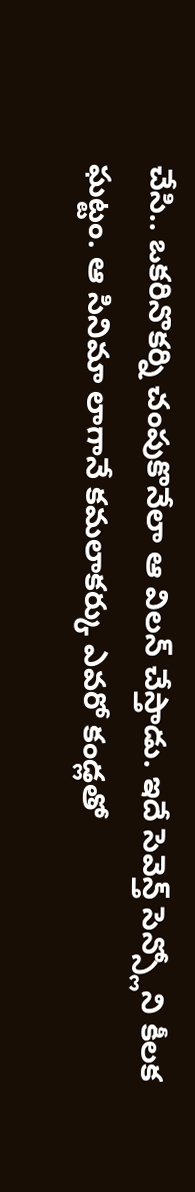చేసి.. ఒకరినొకర్ని చంపుకొనేలా ఆ విలన్ చేస్తాడు. ఇదే సెవెన్త్ సెన్స్లోని కీలక ఘట్టం. ఆ సినిమా లాగానే కమలాకర్కు ఎవరో కండ్లతో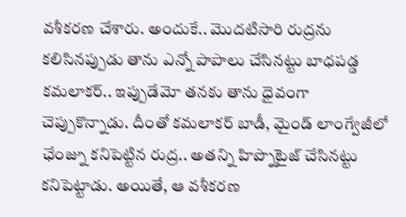వశీకరణ చేశారు. అందుకే.. మొదటిసారి రుద్రను కలిసినప్పుడు తాను ఎన్నో పాపాలు చేసినట్టు బాధపడ్డ కమలాకర్.. ఇప్పుడేమో తనకు తాను ధైవంగా చెప్పుకొన్నాడు. దీంతో కమలాకర్ బాడీ, మైండ్ లాంగ్వేజీలో ఛేంజ్ను కనిపెట్టిన రుద్ర.. అతన్ని హిప్నొటైజ్ చేసినట్టు కనిపెట్టాడు. అయితే, ఆ వశీకరణ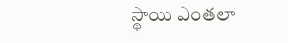స్థాయి ఎంతలా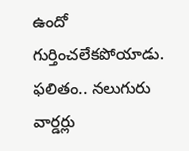ఉందో గుర్తించలేకపోయాడు. ఫలితం.. నలుగురు వార్డర్లు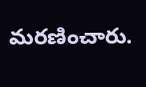మరణించారు.